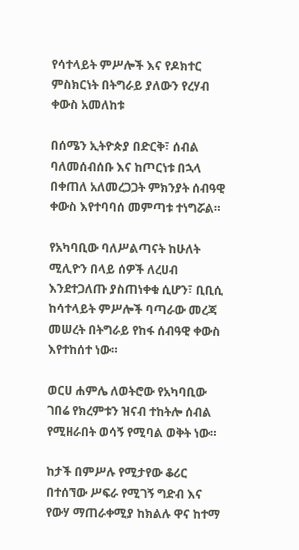የሳተላይት ምሥሎች እና የዶክተር ምስክርነት በትግራይ ያለውን የረሃብ ቀውስ አመለከቱ

በሰሜን ኢትዮጵያ በድርቅ፣ ሰብል ባለመሰብሰቡ እና ከጦርነቱ በኋላ በቀጠለ አለመረጋጋት ምክንያት ሰብዓዊ ቀውስ እየተባባሰ መምጣቱ ተነግሯል።

የአካባቢው ባለሥልጣናት ከሁለት ሚሊዮን በላይ ሰዎች ለረሀብ እንደተጋለጡ ያስጠነቀቁ ሲሆን፣ ቢቢሲ ከሳተላይት ምሥሎች ባጣራው መረጃ መሠረት በትግራይ የከፋ ሰብዓዊ ቀውስ እየተከሰተ ነው።

ወርሀ ሐምሌ ለወትሮው የአካባቢው ገበሬ የክረምቱን ዝናብ ተከትሎ ሰብል የሚዘራበት ወሳኝ የሚባል ወቅት ነው።

ከታች በምሥሉ የሚታየው ቆሪር በተሰኘው ሥፍራ የሚገኝ ግድብ እና የውሃ ማጠራቀሚያ ከክልሉ ዋና ከተማ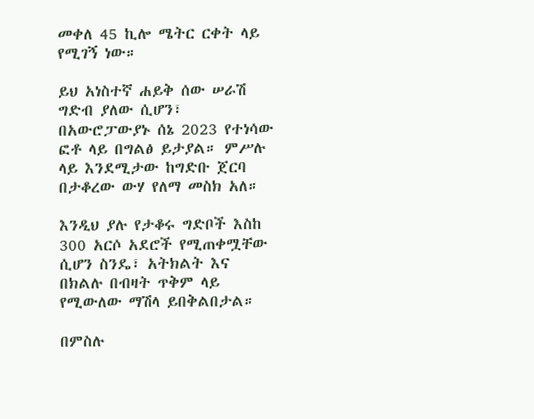መቀለ 45 ኪሎ ሜትር ርቀት ላይ የሚገኝ ነው።

ይህ አነስተኛ ሐይቅ ሰው ሠራሽ ግድብ ያለው ሲሆን፣ በአውሮፓውያኑ ሰኔ 2023 የተነሳው ፎቶ ላይ በግልፅ ይታያል። ምሥሉ ላይ እንደሚታው ከግድቡ ጀርባ በታቆረው ውሃ የለማ መስክ አለ።

እንዲህ ያሉ የታቆሩ ግድቦች እስከ 300 አርሶ አደሮች የሚጠቀሟቸው ሲሆን ስንዴ፣ አትክልት እና በክልሉ በብዛት ጥቅም ላይ የሚውለው ማሽላ ይበቅልበታል።

በምስሉ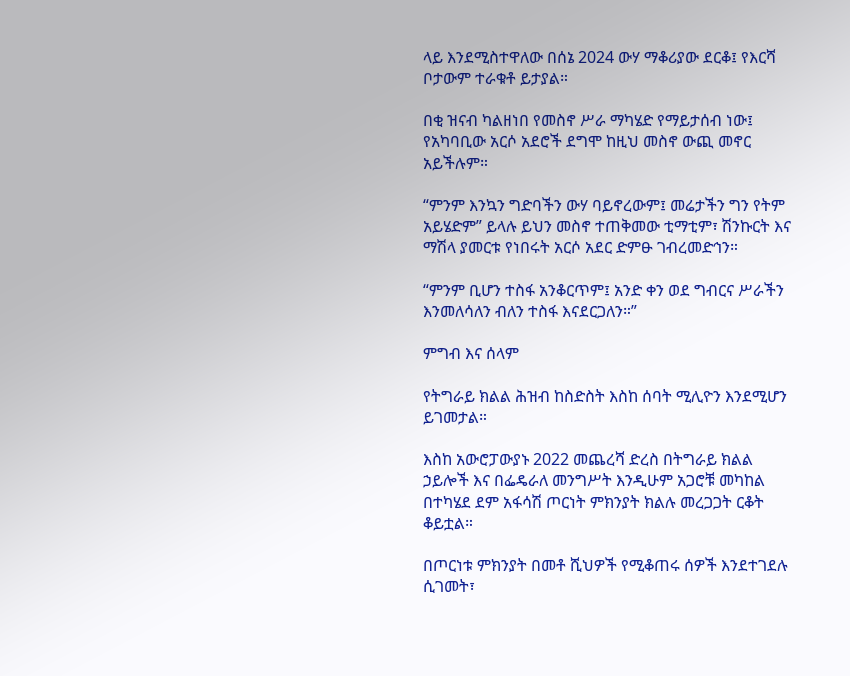ላይ እንደሚስተዋለው በሰኔ 2024 ውሃ ማቆሪያው ደርቆ፤ የእርሻ ቦታውም ተራቁቶ ይታያል።

በቂ ዝናብ ካልዘነበ የመስኖ ሥራ ማካሄድ የማይታሰብ ነው፤ የአካባቢው አርሶ አደሮች ደግሞ ከዚህ መስኖ ውጪ መኖር አይችሉም።

“ምንም እንኳን ግድባችን ውሃ ባይኖረውም፤ መሬታችን ግን የትም አይሄድም” ይላሉ ይህን መስኖ ተጠቅመው ቲማቲም፣ ሽንኩርት እና ማሽላ ያመርቱ የነበሩት አርሶ አደር ድምፁ ገብረመድኅን።

“ምንም ቢሆን ተስፋ አንቆርጥም፤ አንድ ቀን ወደ ግብርና ሥራችን እንመለሳለን ብለን ተስፋ እናደርጋለን።”

ምግብ እና ሰላም

የትግራይ ክልል ሕዝብ ከስድስት እስከ ሰባት ሚሊዮን እንደሚሆን ይገመታል።

እስከ አውሮፓውያኑ 2022 መጨረሻ ድረስ በትግራይ ክልል ኃይሎች እና በፌዴራለ መንግሥት እንዲሁም አጋሮቹ መካከል በተካሄደ ደም አፋሳሽ ጦርነት ምክንያት ክልሉ መረጋጋት ርቆት ቆይቷል።

በጦርነቱ ምክንያት በመቶ ሺህዎች የሚቆጠሩ ሰዎች እንደተገደሉ ሲገመት፣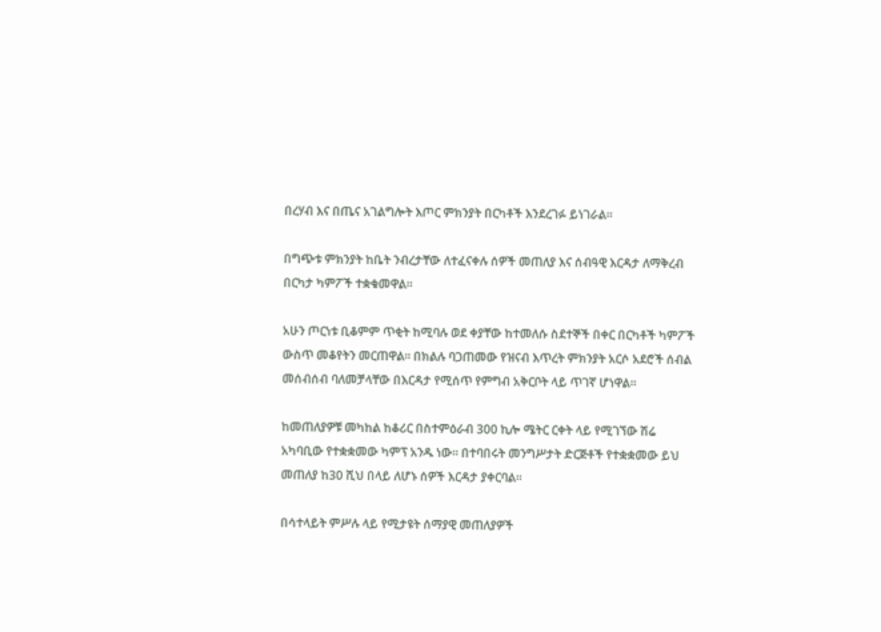በረሃብ እና በጤና አገልግሎት እጦር ምክንያት በርካቶች እንደረገፉ ይነገራል።

በግጭቱ ምክንያት ከቤት ንብረታቸው ለተፈናቀሉ ሰዎች መጠለያ እና ሰብዓዊ እርዳታ ለማቅረብ በርካታ ካምፖች ተቋቁመዋል።

አሁን ጦርነቱ ቢቆምም ጥቂት ከሚባሉ ወደ ቀያቸው ከተመለሱ ስደተኞች በቀር በርካቶች ካምፖች ውስጥ መቆየትን መርጠዋል። በክልሉ ባጋጠመው የዝናብ እጥረት ምክንያት አርሶ አደሮች ሰብል መሰብሰብ ባለመቻላቸው በእርዳታ የሚሰጥ የምግብ አቅርቦት ላይ ጥገኛ ሆነዋል።

ከመጠለያዎቹ መካከል ከቆሪር በስተምዕራብ 300 ኪሎ ሜትር ርቀት ላይ የሚገኘው ሽሬ አካባቢው የተቋቋመው ካምፕ አንዱ ነው። በተባበሩት መንግሥታት ድርጅቶች የተቋቋመው ይህ መጠለያ ከ30 ሺህ በላይ ለሆኑ ሰዎች እርዳታ ያቀርባል።

በሳተላይት ምሥሉ ላይ የሚታዩት ሰማያዊ መጠለያዎች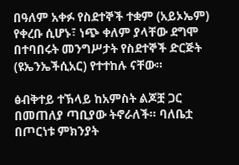በዓለም አቀፉ የስደተኞች ተቋም (አይኦኤም) የቀረቡ ሲሆኑ፣ ነጭ ቀለም ያላቸው ደግሞ በተባበሩት መንግሥታት የስደተኞች ድርጅት (ዩኤንኤችሲአር) የተተከሉ ናቸው።

ፅብቅተይ ተኽላይ ከአምስት ልጆቿ ጋር በመጠለያ ጣቢያው ትኖራለች። ባለቤቷ በጦርነቱ ምክንያት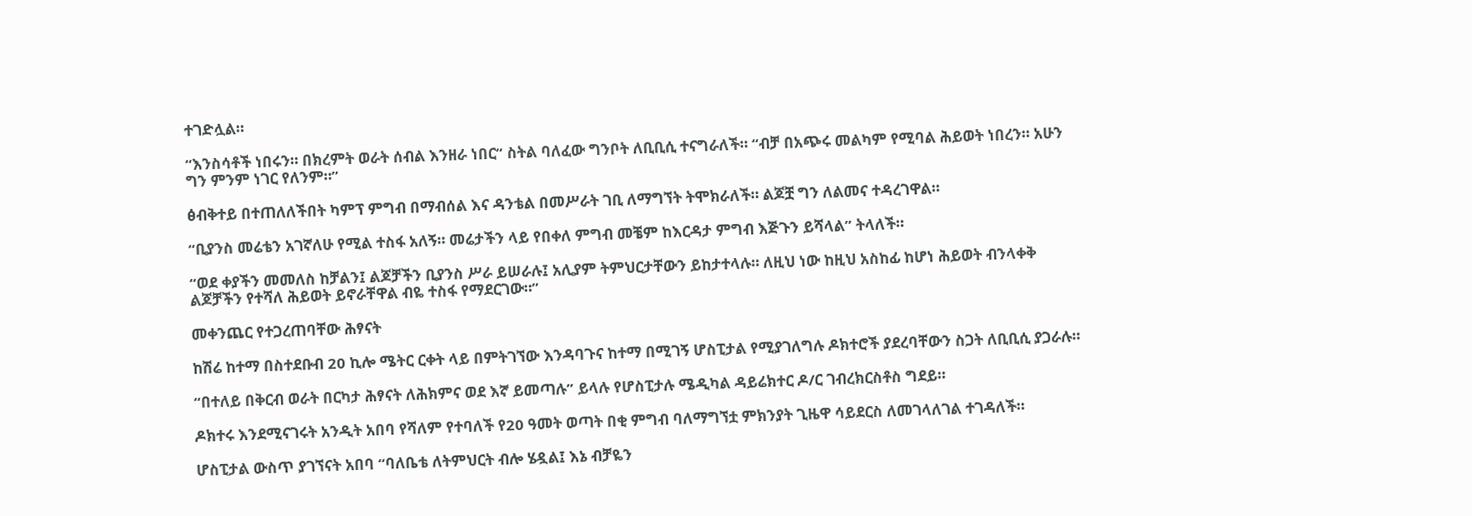ተገድሏል።

“እንስሳቶች ነበሩን። በክረምት ወራት ሰብል እንዘራ ነበር” ስትል ባለፈው ግንቦት ለቢቢሲ ተናግራለች። “ብቻ በአጭሩ መልካም የሚባል ሕይወት ነበረን። አሁን ግን ምንም ነገር የለንም።”

ፅብቅተይ በተጠለለችበት ካምፕ ምግብ በማብሰል እና ዳንቴል በመሥራት ገቢ ለማግኘት ትሞክራለች። ልጆቿ ግን ለልመና ተዳረገዋል።

“ቢያንስ መሬቴን አገኛለሁ የሚል ተስፋ አለኝ። መሬታችን ላይ የበቀለ ምግብ መቼም ከእርዳታ ምግብ እጅጉን ይሻላል” ትላለች።

“ወደ ቀያችን መመለስ ከቻልን፤ ልጆቻችን ቢያንስ ሥራ ይሠራሉ፤ አሊያም ትምህርታቸውን ይከታተላሉ። ለዚህ ነው ከዚህ አስከፊ ከሆነ ሕይወት ብንላቀቅ ልጆቻችን የተሻለ ሕይወት ይኖራቸዋል ብዬ ተስፋ የማደርገው።”

መቀንጨር የተጋረጠባቸው ሕፃናት

ከሽሬ ከተማ በስተደቡብ 20 ኪሎ ሜትር ርቀት ላይ በምትገኘው እንዳባጉና ከተማ በሚገኝ ሆስፒታል የሚያገለግሉ ዶክተሮች ያደረባቸውን ስጋት ለቢቢሲ ያጋራሉ።

“በተለይ በቅርብ ወራት በርካታ ሕፃናት ለሕክምና ወደ እኛ ይመጣሉ” ይላሉ የሆስፒታሉ ሜዲካል ዳይሬክተር ዶ/ር ገብረክርስቶስ ግደይ።

ዶክተሩ እንደሚናገሩት አንዲት አበባ የሻለም የተባለች የ20 ዓመት ወጣት በቂ ምግብ ባለማግኘቷ ምክንያት ጊዜዋ ሳይደርስ ለመገላለገል ተገዳለች።

ሆስፒታል ውስጥ ያገኘናት አበባ “ባለቤቴ ለትምህርት ብሎ ሄዷል፤ እኔ ብቻዬን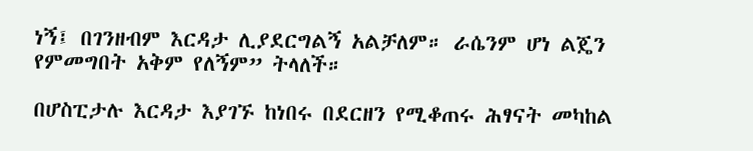ነኝ፤ በገንዘብም እርዳታ ሊያደርግልኝ አልቻለም። ራሴንም ሆነ ልጄን የምመግበት አቅም የለኝም” ትላለች።

በሆስፒታሉ እርዳታ እያገኙ ከነበሩ በደርዘን የሚቆጠሩ ሕፃናት መካከል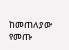ከመጠለያው የመጡ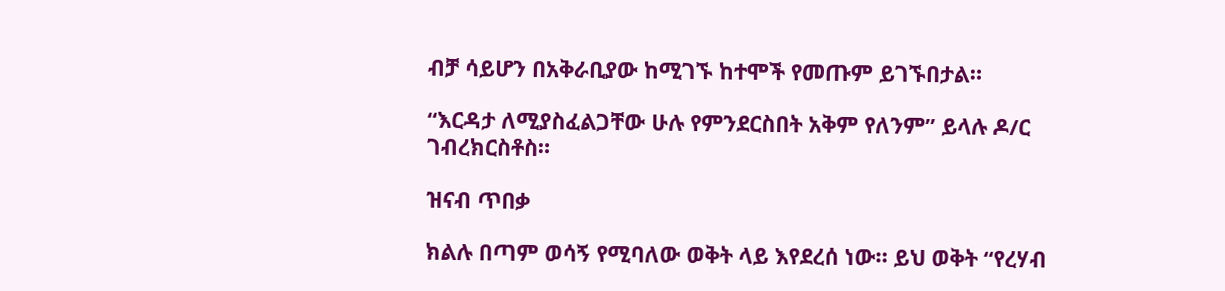ብቻ ሳይሆን በአቅራቢያው ከሚገኙ ከተሞች የመጡም ይገኙበታል።

“እርዳታ ለሚያስፈልጋቸው ሁሉ የምንደርስበት አቅም የለንም” ይላሉ ዶ/ር ገብረክርስቶስ።

ዝናብ ጥበቃ

ክልሉ በጣም ወሳኝ የሚባለው ወቅት ላይ እየደረሰ ነው። ይህ ወቅት “የረሃብ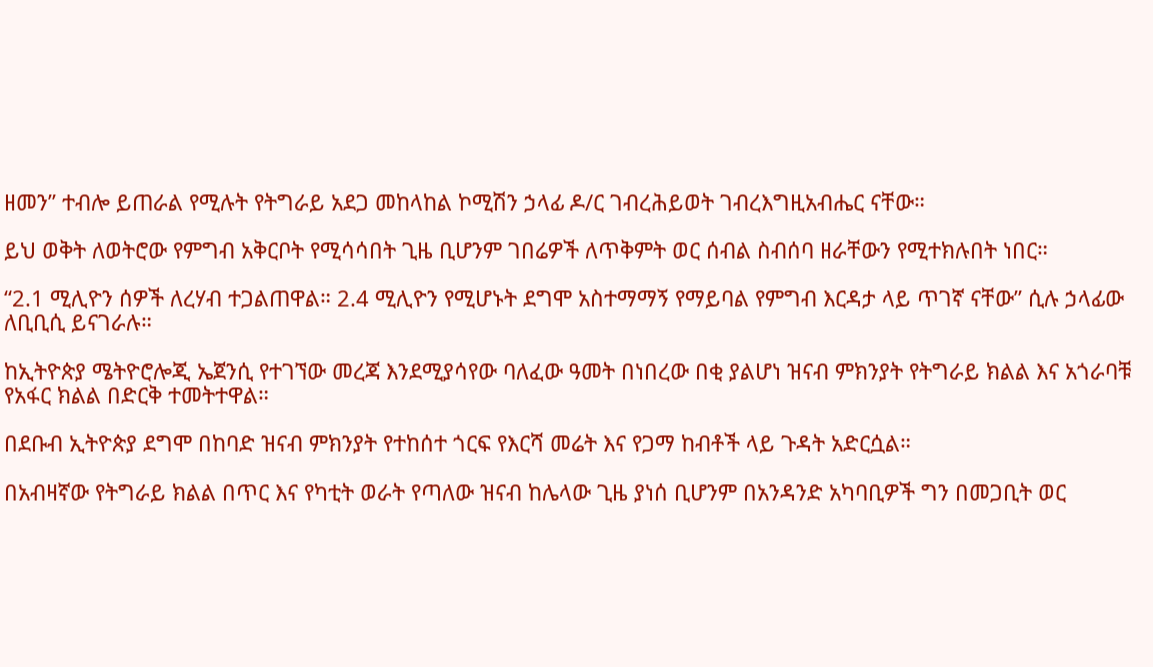ዘመን” ተብሎ ይጠራል የሚሉት የትግራይ አደጋ መከላከል ኮሚሽን ኃላፊ ዶ/ር ገብረሕይወት ገብረእግዚአብሔር ናቸው።

ይህ ወቅት ለወትሮው የምግብ አቅርቦት የሚሳሳበት ጊዜ ቢሆንም ገበሬዎች ለጥቅምት ወር ሰብል ስብሰባ ዘራቸውን የሚተክሉበት ነበር።

“2.1 ሚሊዮን ሰዎች ለረሃብ ተጋልጠዋል። 2.4 ሚሊዮን የሚሆኑት ደግሞ አስተማማኝ የማይባል የምግብ እርዳታ ላይ ጥገኛ ናቸው” ሲሉ ኃላፊው ለቢቢሲ ይናገራሉ።

ከኢትዮጵያ ሜትዮሮሎጂ ኤጀንሲ የተገኘው መረጃ እንደሚያሳየው ባለፈው ዓመት በነበረው በቂ ያልሆነ ዝናብ ምክንያት የትግራይ ክልል እና አጎራባቹ የአፋር ክልል በድርቅ ተመትተዋል።

በደቡብ ኢትዮጵያ ደግሞ በከባድ ዝናብ ምክንያት የተከሰተ ጎርፍ የእርሻ መሬት እና የጋማ ከብቶች ላይ ጉዳት አድርሷል።

በአብዛኛው የትግራይ ክልል በጥር እና የካቲት ወራት የጣለው ዝናብ ከሌላው ጊዜ ያነሰ ቢሆንም በአንዳንድ አካባቢዎች ግን በመጋቢት ወር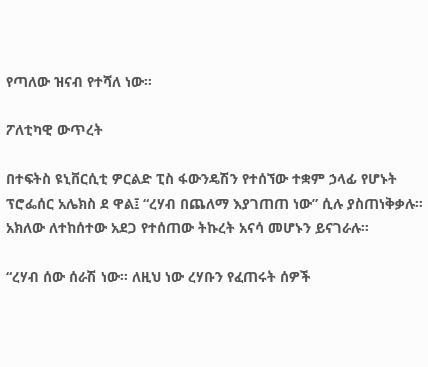የጣለው ዝናብ የተሻለ ነው።

ፖለቲካዊ ውጥረት

በተፍትስ ዩኒቨርሲቲ ዎርልድ ፒስ ፋውንዴሽን የተሰኘው ተቋም ኃላፊ የሆኑት ፕሮፌሰር አሌክስ ደ ዋል፤ “ረሃብ በጨለማ እያገጠጠ ነው” ሲሉ ያስጠነቅቃሉ። አክለው ለተከሰተው አደጋ የተሰጠው ትኩረት አናሳ መሆኑን ይናገራሉ።

“ረሃብ ሰው ሰራሽ ነው። ለዚህ ነው ረሃቡን የፈጠሩት ሰዎች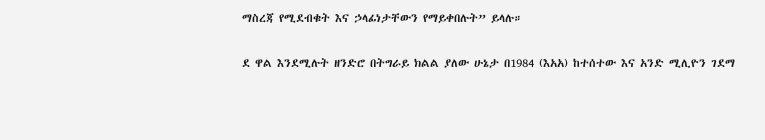ማስረጃ የሚደብቁት እና ኃላፊነታቸውን የማይቀበሉት” ይላሉ።

ደ ዋል እንደሚሉት ዘንድሮ በትግራይ ክልል ያለው ሁኔታ በ1984 (እአአ) ከተሰተው እና አንድ ሚሊዮን ገደማ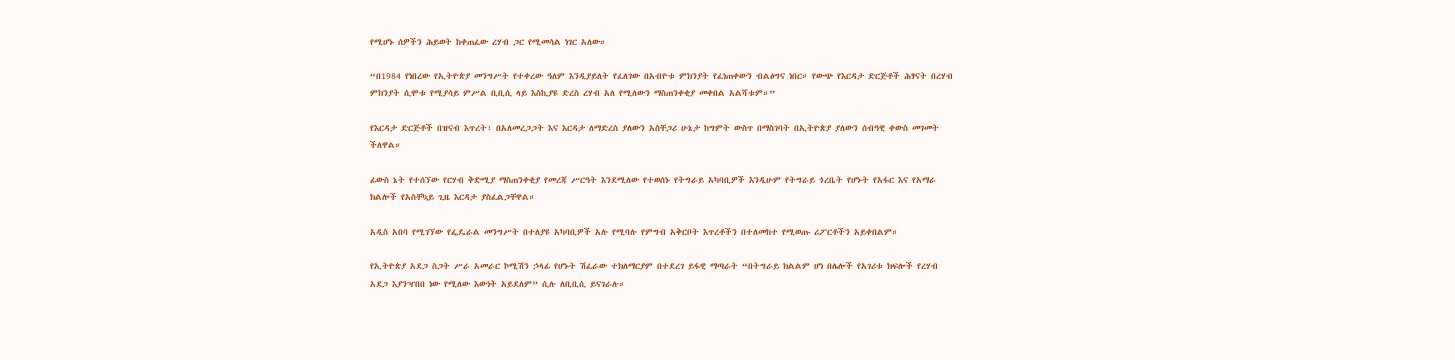የሚሆኑ ሰዎችን ሕይወት ከቀጠፈው ረሃብ ጋር የሚመሳል ነገር አለው።

“በ1984 የነበረው የኢትዮጵያ መንግሥት የተቀረው ዓለም እንዲያይለት የፈለገው በአብዮቱ ምክንያት የፈነጠቀውን ብልፅግና ነበር። የውጭ የእርዳታ ድርጅቶች ሕፃናት በረሃብ ምክንያት ሲሞቱ የሚያሳይ ምሥል ቢቢሲ ላይ እስኪያዩ ድረስ ረሃብ አለ የሚለውን ማስጠንቀቂያ መቀበል አልሻቱም።”

የእርዳታ ድርጅቶች በዝናብ እጥረት፣ በአለመረጋጋት እና እርዳታ ለማድረስ ያለውን አስቸጋሪ ሁኔታ ከግምት ውስጥ በማስገባት በኢትዮጵያ ያለውን ሰብዓዊ ቀውስ መገመት ችለዋል።

ፊውስ ኔት የተሰኘው የርሃብ ቅድሚያ ማስጠንቀቂያ የመረጃ ሥርዓት እንደሚለው የተወሰኑ የትግራይ አካባቢዎች እንዲሁም የትግራይ ጎረቤት የሆኑት የአፋር እና የአማራ ክልሎች የአስቸኳይ ጊዜ እርዳታ ያስፈልጋቸዋል።

አዲስ አበባ የሚገኘው የፌዴራል መንግሥት በተለያዩ አካባቢዎች አሉ የሚባሉ የምግብ አቅርቦት እጥረቶችን በተለመከተ የሚወጡ ሪፖርቶችን አይቀበልም።

የኢትዮጵያ አደጋ ስጋት ሥራ አመራር ኮሚሽን ኃላፊ የሆኑት ሽፈራው ተክለማርያም በተደረገ ይፋዊ ማጣራት “በትግራይ ክልልም ሆነ በሌሎች የአገሪቱ ክፍሎች የረሃብ አደጋ እያንዣበበ ነው የሚለው እውነት አይደለም” ሲሉ ለቢቢሲ ይናገራሉ።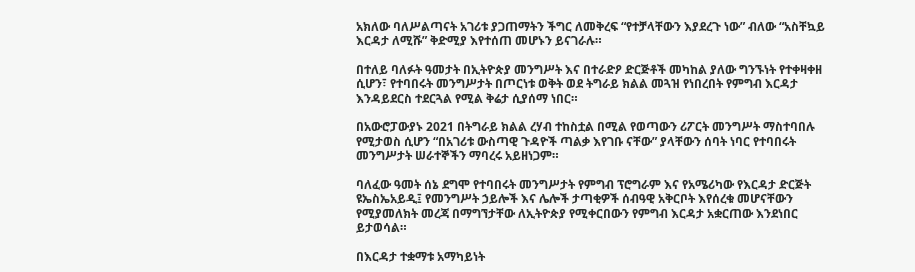አክለው ባለሥልጣናት አገሪቱ ያጋጠማትን ችግር ለመቅረፍ “የተቻላቸውን እያደረጉ ነው” ብለው “አስቸኳይ እርዳታ ለሚሹ” ቅድሚያ እየተሰጠ መሆኑን ይናገራሉ።

በተለይ ባለፉት ዓመታት በኢትዮጵያ መንግሥት እና በተራድዖ ድርጅቶች መካከል ያለው ግንኙነት የተቀዛቀዘ ሲሆን፣ የተባበሩት መንግሥታት በጦርነቱ ወቅት ወደ ትግራይ ክልል መጓዝ የነበረበት የምግብ እርዳታ እንዳይደርስ ተደርጓል የሚል ቅሬታ ሲያሰማ ነበር።

በአውሮፓውያኑ 2021 በትግራይ ክልል ረሃብ ተከስቷል በሚል የወጣውን ሪፖርት መንግሥት ማስተባበሉ የሚታወስ ሲሆን “በአገሪቱ ውስጣዊ ጉዳዮች ጣልቃ እየገቡ ናቸው” ያላቸውን ሰባት ነባር የተባበሩት መንግሥታት ሠራተኞችን ማባረሩ አይዘነጋም።

ባለፈው ዓመት ሰኔ ደግሞ የተባበሩት መንግሥታት የምግብ ፕሮግራም እና የአሜሪካው የእርዳታ ድርጅት ዩኤስኤአይዲ፤ የመንግሥት ኃይሎች እና ሌሎች ታጣቂዎች ሰብዓዊ አቅርቦት እየሰረቁ መሆናቸውን የሚያመለክት መረጃ በማግኘታቸው ለኢትዮጵያ የሚቀርበውን የምግብ እርዳታ አቋርጠው እንደነበር ይታወሳል።

በእርዳታ ተቋማቱ አማካይነት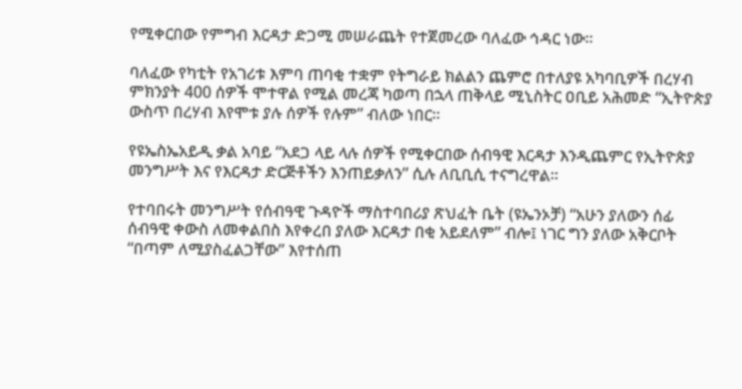የሚቀርበው የምግብ እርዳታ ድጋሚ መሠራጨት የተጀመረው ባለፈው ኅዳር ነው።

ባለፈው የካቲት የአገሪቱ እምባ ጠባቂ ተቋም የትግራይ ክልልን ጨምሮ በተለያዩ አካባቢዎች በረሃብ ምክንያት 400 ሰዎች ሞተዋል የሚል መረጃ ካወጣ በኋላ ጠቅላይ ሚኒስትር ዐቢይ አሕመድ “ኢትዮጵያ ውስጥ በረሃብ እየሞቱ ያሉ ሰዎች የሉም” ብለው ነበር።

የዩኤስኤአይዲ ቃል አባይ “አደጋ ላይ ላሉ ሰዎች የሚቀርበው ሰብዓዊ እርዳታ እንዲጨምር የኢትዮጵያ መንግሥት እና የእርዳታ ድርጅቶችን እንጠይቃለን” ሲሉ ለቢቢሲ ተናግረዋል።

የተባበሩት መንግሥት የሰብዓዊ ጉዳዮች ማስተባበሪያ ጽህፈት ቤት (ዩኤንኦቻ) “አሁን ያለውን ሰፊ ሰብዓዊ ቀውስ ለመቀልበስ እየቀረበ ያለው እርዳታ በቂ አይደለም” ብሎ፤ ነገር ግን ያለው አቅርቦት “በጣም ለሚያስፈልጋቸው” እየተሰጠ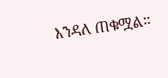እንዳለ ጠቁሟል።